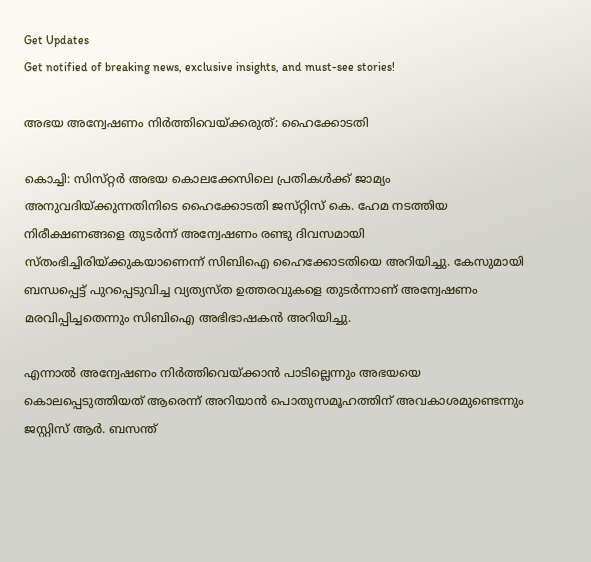Get Updates
Get notified of breaking news, exclusive insights, and must-see stories!

അഭയ അന്വേഷണം നിര്‍ത്തിവെയ്‌ക്കരുത്‌: ഹൈക്കോടതി

കൊച്ചി: സിസ്‌റ്റര്‍ അഭയ കൊലക്കേസിലെ പ്രതികള്‍ക്ക്‌ ജാമ്യം അനുവദിയ്‌ക്കുന്നതിനിടെ ഹൈക്കോടതി ജസ്‌റ്റിസ്‌ കെ. ഹേമ നടത്തിയ നിരീക്ഷണങ്ങളെ തുടര്‍ന്ന്‌ അന്വേഷണം രണ്ടു ദിവസമായി സ്‌തംഭിച്ചിരിയ്‌ക്കുകയാണെന്ന്‌ സിബിഐ ഹൈക്കോടതിയെ അറിയിച്ചു. കേസുമായി ബന്ധപ്പെട്ട്‌ പുറപ്പെടുവിച്ച വ്യത്യസ്‌ത ഉത്തരവുകളെ തുടര്‍ന്നാണ്‌ അന്വേഷണം മരവിപ്പിച്ചതെന്നും സിബിഐ അഭിഭാഷകന്‍ അറിയിച്ചു.

എന്നാല്‍ അന്വേഷണം നിര്‍ത്തിവെയ്‌ക്കാന്‍ പാടില്ലെന്നും അഭയയെ കൊലപ്പെടുത്തിയത്‌ ആരെന്ന്‌ അറിയാന്‍ പൊതുസമൂഹത്തിന്‌ അവകാശമുണ്ടെന്നും ജസ്റ്റിസ്‌ ആര്‍. ബസന്ത്‌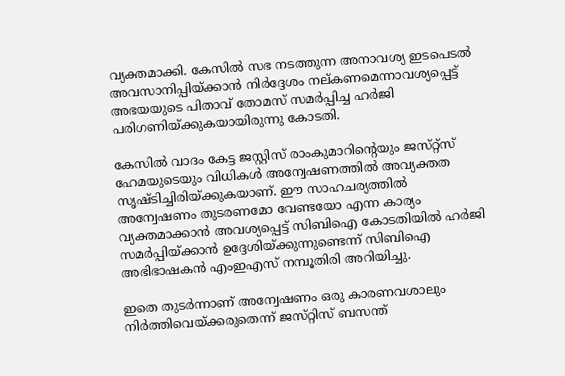വ്യക്തമാക്കി. കേസില്‍ സഭ നടത്തുന്ന അനാവശ്യ ഇടപെടല്‍ അവസാനിപ്പിയ്‌ക്കാന്‍ നിര്‍ദ്ദേശം നല്‌കണമെന്നാവശ്യപ്പെട്ട്‌ അഭയയുടെ പിതാവ്‌ തോമസ്‌ സമര്‍പ്പിച്ച ഹര്‍ജി പരിഗണിയ്‌ക്കുകയായിരുന്നു കോടതി.

കേസില്‍ വാദം കേട്ട ജസ്റ്റിസ്‌ രാംകുമാറിന്റെയും ജസ്‌റ്റ്‌സ്‌ ഹേമയുടെയും വിധികള്‍ അന്വേഷണത്തില്‍ അവ്യക്തത സൃഷ്ടിച്ചിരിയ്‌ക്കുകയാണ്‌. ഈ സാഹചര്യത്തില്‍ അന്വേഷണം തുടരണമോ വേണ്ടയോ എന്ന കാര്യം വ്യക്തമാക്കാന്‍ അവശ്യപ്പെട്ട്‌ സിബിഐ കോടതിയില്‍ ഹര്‍ജി സമര്‍പ്പിയ്‌ക്കാന്‍ ഉദ്ദേശിയ്‌ക്കുന്നുണ്ടെന്ന്‌ സിബിഐ അഭിഭാഷകന്‍ എംഇഎസ്‌ നമ്പൂതിരി അറിയിച്ചു.

ഇതെ തുടര്‍ന്നാണ്‌ അന്വേഷണം ഒരു കാരണവശാലും നിര്‍ത്തിവെയ്‌ക്കരുതെന്ന്‌ ജസ്‌റ്റിസ്‌ ബസന്ത്‌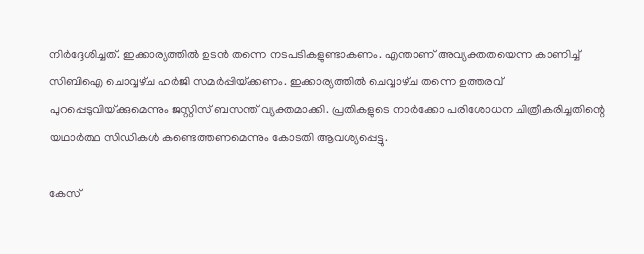നിര്‍ദ്ദേശിച്ചത്‌. ഇക്കാര്യത്തില്‍ ഉടന്‍ തന്നെ നടപടികളുണ്ടാകണം. എന്താണ്‌ അവ്യക്തതയെന്ന കാണിച്ച്‌ സിബിഐ ചൊവ്വഴ്‌ച ഹര്‍ജി സമര്‍പ്പിയ്‌ക്കണം. ഇക്കാര്യത്തില്‍ ചെവ്വാഴ്‌ച തന്നെ ഉത്തരവ്‌ പുറപ്പെടുവിയ്‌ക്കുമെന്നും ജസ്റ്റിസ്‌ ബസന്ത്‌ വ്യക്തമാക്കി. പ്രതികളുടെ നാര്‍ക്കോ പരിശോധന ചിത്രീകരിച്ചതിന്റെ യഥാര്‍ത്ഥ സിഡികള്‍ കണ്ടെത്തണമെന്നും കോടതി ആവശ്യപ്പെട്ടു.

കേസ്‌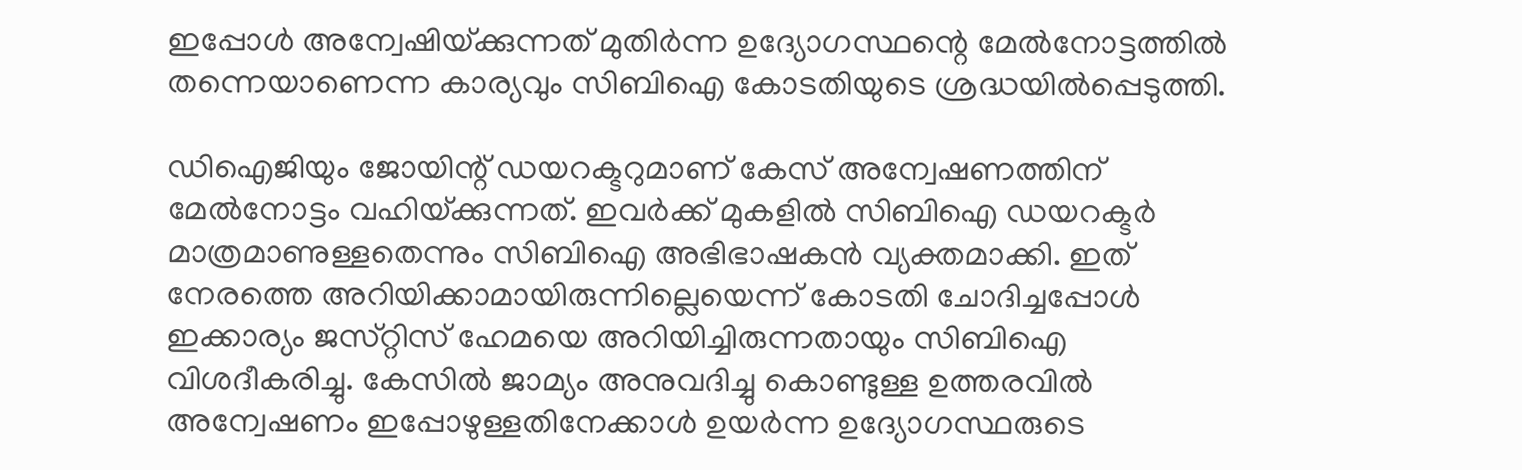ഇപ്പോള്‍ അന്വേഷിയ്‌ക്കുന്നത്‌ മുതിര്‍ന്ന ഉദ്യോഗസ്ഥന്റെ മേല്‍നോട്ടത്തില്‍ തന്നെയാണെന്ന കാര്യവും സിബിഐ കോടതിയുടെ ശ്രദ്ധയില്‍പ്പെടുത്തി.

ഡിഐജിയും ജോയിന്റ്‌ ഡയറക്ടറുമാണ്‌ കേസ്‌ അന്വേഷണത്തിന്‌ മേല്‍നോട്ടം വഹിയ്‌ക്കുന്നത്‌. ഇവര്‍ക്ക്‌ മുകളില്‍ സിബിഐ ഡയറക്ടര്‍ മാത്രമാണുള്ളതെന്നും സിബിഐ അഭിഭാഷകന്‍ വ്യക്തമാക്കി. ഇത്‌ നേരത്തെ അറിയിക്കാമായിരുന്നില്ലെയെന്ന്‌ കോടതി ചോദിച്ചപ്പോള്‍ ഇക്കാര്യം ജസ്‌റ്റിസ്‌ ഹേമയെ അറിയിച്ചിരുന്നതായും സിബിഐ വിശദീകരിച്ചു. കേസില്‍ ജാമ്യം അനുവദിച്ചു കൊണ്ടുള്ള ഉത്തരവില്‍ അന്വേഷണം ഇപ്പോഴുള്ളതിനേക്കാള്‍ ഉയര്‍ന്ന ഉദ്യോഗസ്ഥരുടെ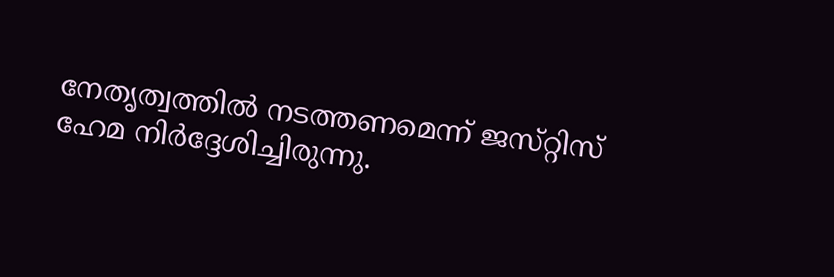നേതൃത്വത്തില്‍ നടത്തണമെന്ന്‌ ജസ്‌റ്റിസ്‌ ഹേമ നിര്‍ദ്ദേശിച്ചിരുന്നു.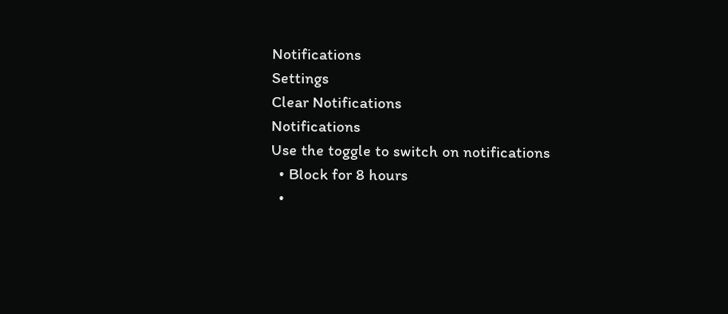Notifications
Settings
Clear Notifications
Notifications
Use the toggle to switch on notifications
  • Block for 8 hours
  •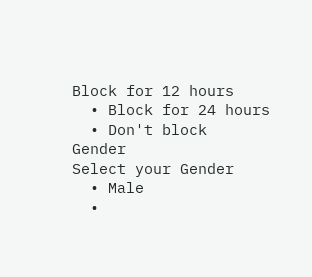Block for 12 hours
  • Block for 24 hours
  • Don't block
Gender
Select your Gender
  • Male
  •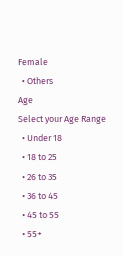Female
  • Others
Age
Select your Age Range
  • Under 18
  • 18 to 25
  • 26 to 35
  • 36 to 45
  • 45 to 55
  • 55+